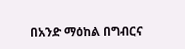በአንድ ማዕከል በግብርና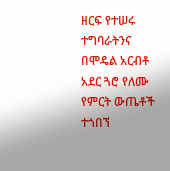ዘርፍ የተሠሩ ተግባራትንና በሞዴል አርብቶ አደር ጓሮ የለሙ የምርት ውጤቶች ተጎበኘ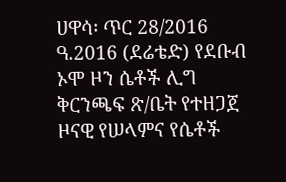ሀዋሳ፡ ጥር 28/2016 ዓ.2016 (ደሬቴድ) የደቡብ ኦሞ ዞን ሴቶች ሊግ ቅርንጫፍ ጽ/ቤት የተዘጋጀ ዞናዊ የሠላምና የሴቶች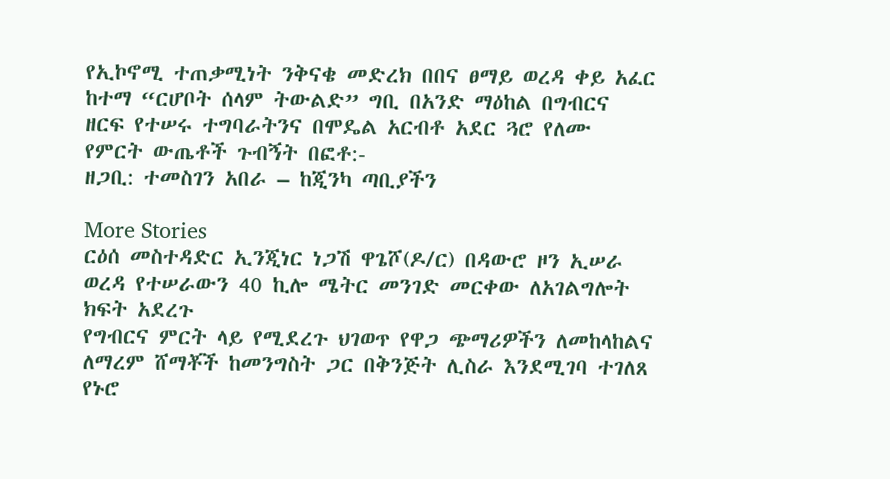የኢኮኖሚ ተጠቃሚነት ንቅናቄ መድረክ በበና ፀማይ ወረዳ ቀይ አፈር ከተማ “ርሆቦት ሰላም ትውልድ” ግቢ በአንድ ማዕከል በግብርና ዘርፍ የተሠሩ ተግባራትንና በሞዴል አርብቶ አደር ጓሮ የለሙ የምርት ውጤቶች ጉብኝት በፎቶ:-
ዘጋቢ: ተመስገን አበራ – ከጂንካ ጣቢያችን

More Stories
ርዕሰ መስተዳድር ኢንጂነር ነጋሽ ዋጌሾ(ዶ/ር) በዳውሮ ዞን ኢሠራ ወረዳ የተሠራውን 40 ኪሎ ሜትር መንገድ መርቀው ለአገልግሎት ክፍት አደረጉ
የግብርና ምርት ላይ የሚደረጉ ህገወጥ የዋጋ ጭማሪዎችን ለመከላከልና ለማረም ሸማቾች ከመንግስት ጋር በቅንጅት ሊስራ እንደሚገባ ተገለጸ
የኑሮ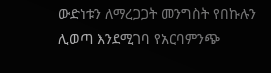ውድነቱን ለማረጋጋት መንግስት የበኩሉን ሊወጣ እንደሚገባ የአርባምንጭ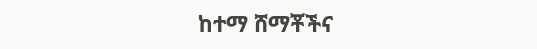ከተማ ሸማቾችና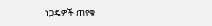ነጋዴዎች ጠየቁ